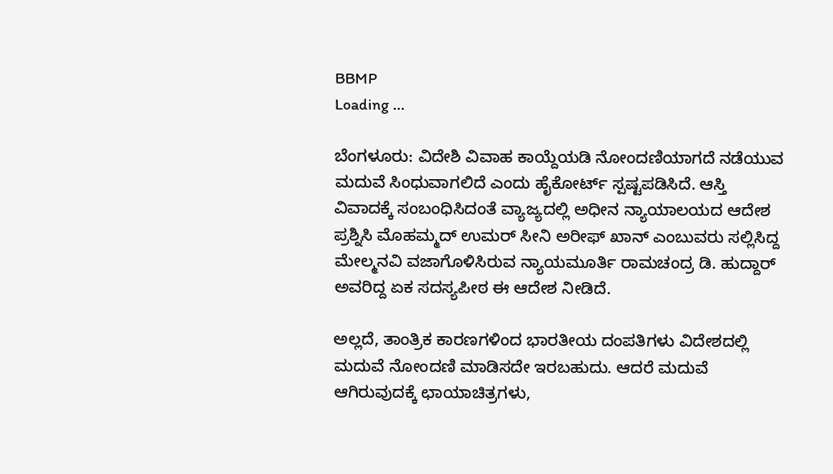BBMP
Loading ...

ಬೆಂಗಳೂರು: ವಿದೇಶಿ ವಿವಾಹ ಕಾಯ್ದೆಯಡಿ ನೋಂದಣಿಯಾಗದೆ ನಡೆಯುವ ಮದುವೆ ಸಿಂಧುವಾಗಲಿದೆ ಎಂದು ಹೈಕೋರ್ಟ್‌ ಸ್ಪಷ್ಟಪಡಿಸಿದೆ. ಆಸ್ತಿ ವಿವಾದಕ್ಕೆ ಸಂಬಂಧಿಸಿದಂತೆ ವ್ಯಾಜ್ಯದಲ್ಲಿ ಅಧೀನ ನ್ಯಾಯಾಲಯದ ಆದೇಶ ಪ್ರಶ್ನಿಸಿ ಮೊಹಮ್ಮದ್‌ ಉಮರ್‌ ಸೀನಿ ಅರೀಫ್‌ ಖಾನ್‌ ಎಂಬುವರು ಸಲ್ಲಿಸಿದ್ದ ಮೇಲ್ಮನವಿ ವಜಾಗೊಳಿಸಿರುವ ನ್ಯಾಯಮೂರ್ತಿ ರಾಮಚಂದ್ರ ಡಿ. ಹುದ್ದಾರ್‌ ಅವರಿದ್ದ ಏಕ ಸದಸ್ಯಪೀಠ ಈ ಆದೇಶ ನೀಡಿದೆ.

ಅಲ್ಲದೆ, ತಾಂತ್ರಿಕ ಕಾರಣಗಳಿಂದ ಭಾರತೀಯ ದಂಪತಿಗಳು ವಿದೇಶದಲ್ಲಿ ಮದುವೆ ನೋಂದಣಿ ಮಾಡಿಸದೇ ಇರಬಹುದು. ಆದರೆ ಮದುವೆ ಆಗಿರುವುದಕ್ಕೆ ಛಾಯಾಚಿತ್ರಗಳು,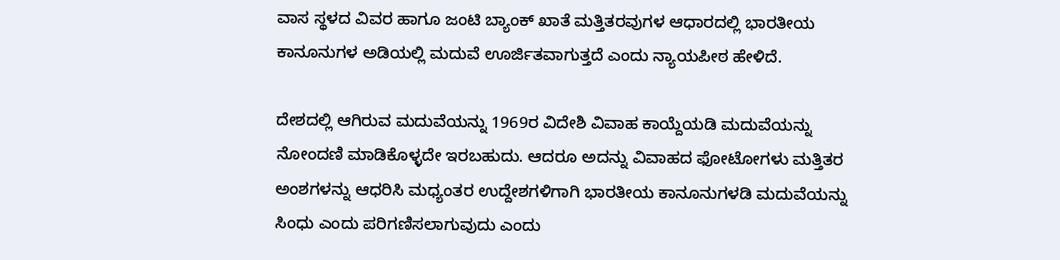ವಾಸ ಸ್ಥಳದ ವಿವರ ಹಾಗೂ ಜಂಟಿ ಬ್ಯಾಂಕ್‌ ಖಾತೆ ಮತ್ತಿತರವುಗಳ ಆಧಾರದಲ್ಲಿ ಭಾರತೀಯ ಕಾನೂನುಗಳ ಅಡಿಯಲ್ಲಿ ಮದುವೆ ಊರ್ಜಿತವಾಗುತ್ತದೆ ಎಂದು ನ್ಯಾಯಪೀಠ ಹೇಳಿದೆ.

ದೇಶದಲ್ಲಿ ಆಗಿರುವ ಮದುವೆಯನ್ನು 1969ರ ವಿದೇಶಿ ವಿವಾಹ ಕಾಯ್ದೆಯಡಿ ಮದುವೆಯನ್ನು ನೋಂದಣಿ ಮಾಡಿಕೊಳ್ಳದೇ ಇರಬಹುದು. ಆದರೂ ಅದನ್ನು ವಿವಾಹದ ಫೋಟೋಗಳು ಮತ್ತಿತರ ಅಂಶಗಳನ್ನು ಆಧರಿಸಿ ಮಧ್ಯಂತರ ಉದ್ದೇಶಗಳಿಗಾಗಿ ಭಾರತೀಯ ಕಾನೂನುಗಳಡಿ ಮದುವೆಯನ್ನು ಸಿಂಧು ಎಂದು ಪರಿಗಣಿಸಲಾಗುವುದು ಎಂದು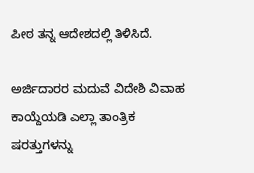ಪೀಠ ತನ್ನ ಆದೇಶದಲ್ಲಿ ತಿಳಿಸಿದೆ.

ಅರ್ಜಿದಾರರ ಮದುವೆ ವಿದೇಶಿ ವಿವಾಹ ಕಾಯ್ದೆಯಡಿ ಎಲ್ಲಾ ತಾಂತ್ರಿಕ ಷರತ್ತುಗಳನ್ನು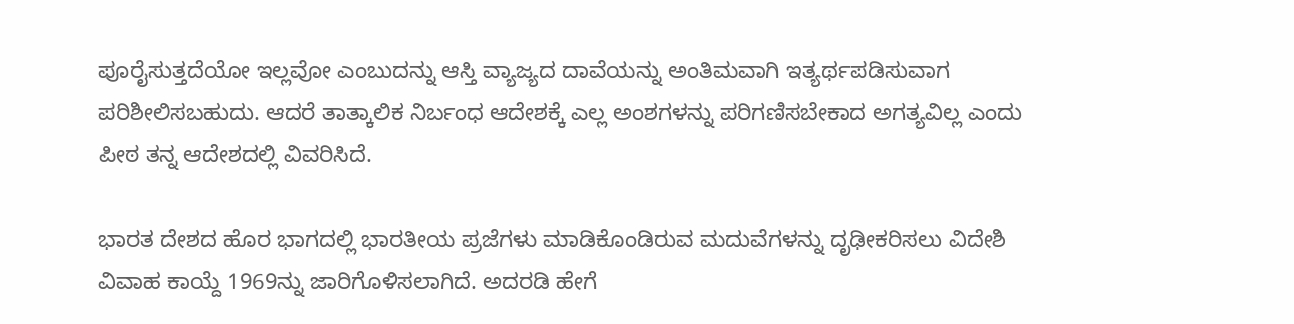ಪೂರೈಸುತ್ತದೆಯೋ ಇಲ್ಲವೋ ಎಂಬುದನ್ನು ಆಸ್ತಿ ವ್ಯಾಜ್ಯದ ದಾವೆಯನ್ನು ಅಂತಿಮವಾಗಿ ಇತ್ಯರ್ಥಪಡಿಸುವಾಗ ಪರಿಶೀಲಿಸಬಹುದು. ಆದರೆ ತಾತ್ಕಾಲಿಕ ನಿರ್ಬಂಧ ಆದೇಶಕ್ಕೆ ಎಲ್ಲ ಅಂಶಗಳನ್ನು ಪರಿಗಣಿಸಬೇಕಾದ ಅಗತ್ಯವಿಲ್ಲ ಎಂದು ಪೀಠ ತನ್ನ ಆದೇಶದಲ್ಲಿ ವಿವರಿಸಿದೆ.

ಭಾರತ ದೇಶದ ಹೊರ ಭಾಗದಲ್ಲಿ ಭಾರತೀಯ ಪ್ರಜೆಗಳು ಮಾಡಿಕೊಂಡಿರುವ ಮದುವೆಗಳನ್ನು ದೃಢೀಕರಿಸಲು ವಿದೇಶಿ ವಿವಾಹ ಕಾಯ್ದೆ 1969ನ್ನು ಜಾರಿಗೊಳಿಸಲಾಗಿದೆ. ಅದರಡಿ ಹೇಗೆ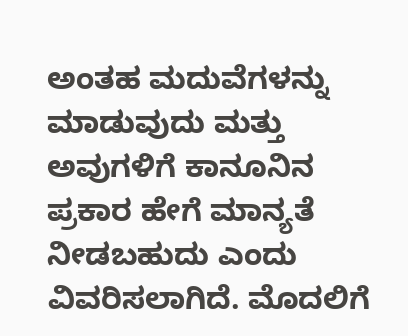ಅಂತಹ ಮದುವೆಗಳನ್ನು ಮಾಡುವುದು ಮತ್ತು ಅವುಗಳಿಗೆ ಕಾನೂನಿನ ಪ್ರಕಾರ ಹೇಗೆ ಮಾನ್ಯತೆ ನೀಡಬಹುದು ಎಂದು ವಿವರಿಸಲಾಗಿದೆ. ಮೊದಲಿಗೆ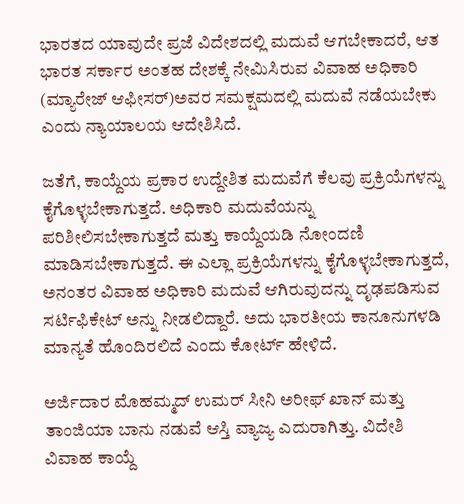ಭಾರತದ ಯಾವುದೇ ಪ್ರಜೆ ವಿದೇಶದಲ್ಲಿ ಮದುವೆ ಆಗಬೇಕಾದರೆ, ಆತ ಭಾರತ ಸರ್ಕಾರ ಅಂತಹ ದೇಶಕ್ಕೆ ನೇಮಿಸಿರುವ ವಿವಾಹ ಅಧಿಕಾರಿ (ಮ್ಯಾರೇಜ್‌ ಆಫೀಸರ್‌)ಅವರ ಸಮಕ್ಷಮದಲ್ಲಿ ಮದುವೆ ನಡೆಯಬೇಕು ಎಂದು ನ್ಯಾಯಾಲಯ ಆದೇಶಿಸಿದೆ.

ಜತೆಗೆ, ಕಾಯ್ದೆಯ ಪ್ರಕಾರ ಉದ್ದೇಶಿತ ಮದುವೆಗೆ ಕೆಲವು ಪ್ರಕ್ರಿಯೆಗಳನ್ನು ಕೈಗೊಳ್ಳಬೇಕಾಗುತ್ತದೆ. ಅಧಿಕಾರಿ ಮದುವೆಯನ್ನು ಪರಿಶೀಲಿಸಬೇಕಾಗುತ್ತದೆ ಮತ್ತು ಕಾಯ್ದೆಯಡಿ ನೋಂದಣಿ ಮಾಡಿಸಬೇಕಾಗುತ್ತದೆ. ಈ ಎಲ್ಲಾ ಪ್ರಕ್ರಿಯೆಗಳನ್ನು ಕೈಗೊಳ್ಳಬೇಕಾಗುತ್ತದೆ, ಅನಂತರ ವಿವಾಹ ಅಧಿಕಾರಿ ಮದುವೆ ಆಗಿರುವುದನ್ನು ದೃಢಪಡಿಸುವ ಸರ್ಟಿಫಿಕೇಟ್‌ ಅನ್ನು ನೀಡಲಿದ್ದಾರೆ. ಅದು ಭಾರತೀಯ ಕಾನೂನುಗಳಡಿ ಮಾನ್ಯತೆ ಹೊಂದಿರಲಿದೆ ಎಂದು ಕೋರ್ಟ್ ಹೇಳಿದೆ.

ಅರ್ಜಿದಾರ ಮೊಹಮ್ಮದ್‌ ಉಮರ್‌ ಸೀನಿ ಅರೀಫ್‌ ಖಾನ್‌ ಮತ್ತು ತಾಂಜಿಯಾ ಬಾನು ನಡುವೆ ಆಸ್ತಿ ವ್ಯಾಜ್ಯ ಎದುರಾಗಿತ್ತು. ವಿದೇಶಿ ವಿವಾಹ ಕಾಯ್ದೆ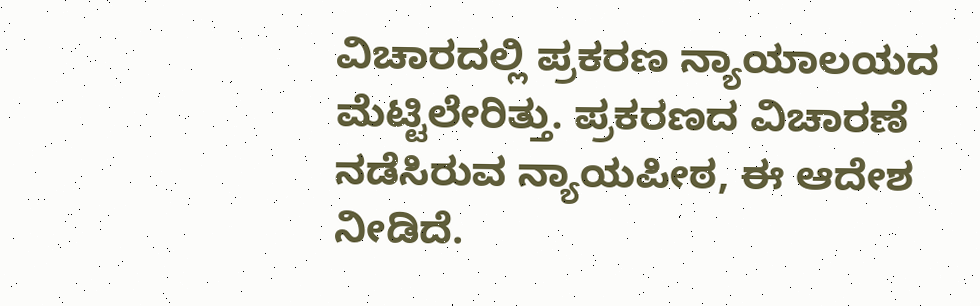ವಿಚಾರದಲ್ಲಿ ಪ್ರಕರಣ ನ್ಯಾಯಾಲಯದ ಮೆಟ್ಟಿಲೇರಿತ್ತು. ಪ್ರಕರಣದ ವಿಚಾರಣೆ ನಡೆಸಿರುವ ನ್ಯಾಯಪೀಠ, ಈ ಆದೇಶ ನೀಡಿದೆ.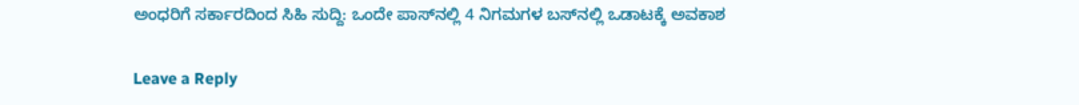ಅಂಧರಿಗೆ ಸರ್ಕಾರದಿಂದ ಸಿಹಿ ಸುದ್ದಿ: ಒಂದೇ ಪಾಸ್‌ನಲ್ಲಿ 4 ನಿಗಮಗಳ ಬಸ್‌ನಲ್ಲಿ ಒಡಾಟಕ್ಕೆ ಅವಕಾಶ

Leave a Reply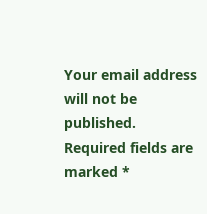Your email address will not be published. Required fields are marked *